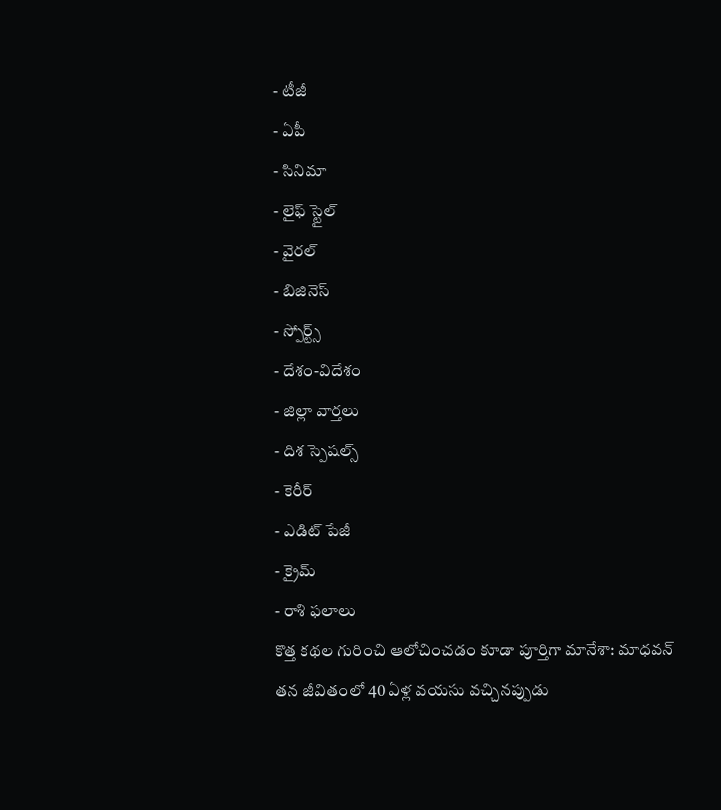- టీజీ
- ఏపీ
- సినిమా
- లైఫ్ స్టైల్
- వైరల్
- బిజినెస్
- స్పోర్ట్స్
- దేశం-విదేశం
- జిల్లా వార్తలు
- దిశ స్పెషల్స్
- కెరీర్
- ఎడిట్ పేజీ
- క్రైమ్
- రాశి ఫలాలు
కొత్త కథల గురించి ఆలోచించడం కూడా పూర్తిగా మానేశా: మాధవన్
తన జీవితంలో 40 ఏళ్ల వయసు వచ్చినప్పుడు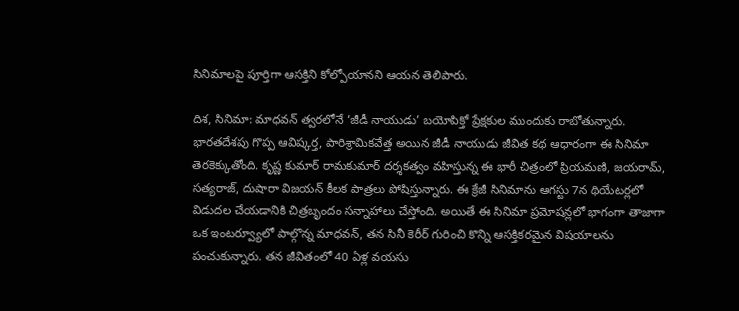సినిమాలపై పూర్తిగా ఆసక్తిని కోల్పోయానని ఆయన తెలిపారు.

దిశ, సినిమా: మాధవన్ త్వరలోనే ‘జీడీ నాయుడు’ బయోపిక్తో ప్రేక్షకుల ముందుకు రాబోతున్నారు. భారతదేశపు గొప్ప ఆవిష్కర్త, పారిశ్రామికవేత్త అయిన జీడీ నాయుడు జీవిత కథ ఆధారంగా ఈ సినిమా తెరకెక్కుతోంది. కృష్ణ కుమార్ రామకుమార్ దర్శకత్వం వహిస్తున్న ఈ భారీ చిత్రంలో ప్రియమణి, జయరామ్, సత్యరాజ్, దుషారా విజయన్ కీలక పాత్రలు పోషిస్తున్నారు. ఈ క్రేజీ సినిమాను ఆగస్టు 7న థియేటర్లలో విడుదల చేయడానికి చిత్రబృందం సన్నాహాలు చేస్తోంది. అయితే ఈ సినిమా ప్రమోషన్లలో భాగంగా తాజాగా ఒక ఇంటర్వ్యూలో పాల్గొన్న మాధవన్, తన సినీ కెరీర్ గురించి కొన్ని ఆసక్తికరమైన విషయాలను పంచుకున్నారు. తన జీవితంలో 40 ఏళ్ల వయసు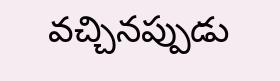వచ్చినప్పుడు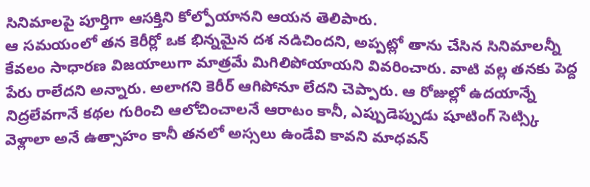సినిమాలపై పూర్తిగా ఆసక్తిని కోల్పోయానని ఆయన తెలిపారు.
ఆ సమయంలో తన కెరీర్లో ఒక భిన్నమైన దశ నడిచిందని, అప్పట్లో తాను చేసిన సినిమాలన్నీ కేవలం సాధారణ విజయాలుగా మాత్రమే మిగిలిపోయాయని వివరించారు. వాటి వల్ల తనకు పెద్ద పేరు రాలేదని అన్నారు. అలాగని కెరీర్ ఆగిపోనూ లేదని చెప్పారు. ఆ రోజుల్లో ఉదయాన్నే నిద్రలేవగానే కథల గురించి ఆలోచించాలనే ఆరాటం కానీ, ఎప్పుడెప్పుడు షూటింగ్ సెట్స్కి వెళ్లాలా అనే ఉత్సాహం కానీ తనలో అస్సలు ఉండేవి కావని మాధవన్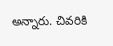అన్నారు. చివరికి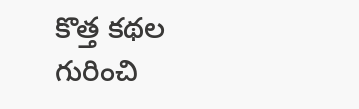కొత్త కథల గురించి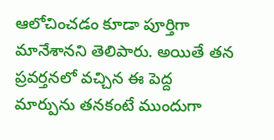ఆలోచించడం కూడా పూర్తిగా మానేశానని తెలిపారు. అయితే తన ప్రవర్తనలో వచ్చిన ఈ పెద్ద మార్పును తనకంటే ముందుగా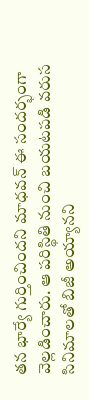తన భార్యే గుర్తించిందని మాధవన్ ఈ సందర్భంగా వెల్లడించారు. ఆ పరిస్థితి నుంచి బయటపడి వరుస సినిమాలతో బిజీ అయ్యానని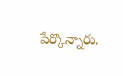పేర్కొన్నారు.